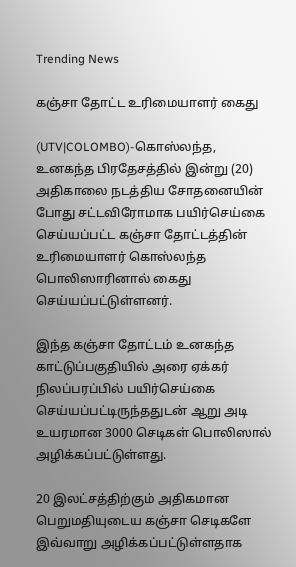Trending News

கஞ்சா தோட்ட உரிமையாளர் கைது

(UTV|COLOMBO)-கொஸ்லந்த, உனகந்த பிரதேசத்தில் இன்று (20) அதிகாலை நடத்திய சோதனையின் போது சட்டவிரோமாக பயிர்செய்கை செய்யப்பட்ட கஞ்சா தோட்டத்தின் உரிமையாளர் கொஸ்லந்த பொலிஸாரினால் கைது செய்யப்பட்டுள்ளனர்.

இந்த கஞ்சா தோட்டம் உனகந்த காட்டுப்பகுதியில் அரை ஏக்கர் நிலப்பரப்பில் பயிர்செய்கை செய்யப்பட்டிருந்ததுடன் ஆறு அடி உயரமான 3000 செடிகள் பொலிஸால் அழிக்கப்பட்டுள்ளது.

20 இலட்சத்திற்கும் அதிகமான பெறுமதியுடைய கஞ்சா செடிகளே இவ்வாறு அழிக்கப்பட்டுள்ளதாக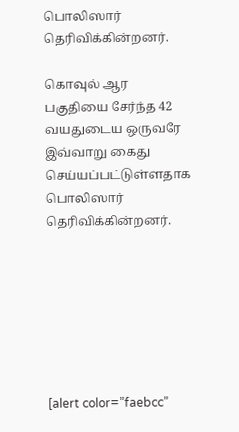பொலிஸார் தெரிவிக்கின்றனர்.

கொவுல் ஆர பகுதியை சேர்ந்த 42 வயதுடைய ஒருவரே இவ்வாறு கைது செய்யப்பட்டுள்ளதாக பொலிஸார் தெரிவிக்கின்றனர்.







[alert color=”faebcc”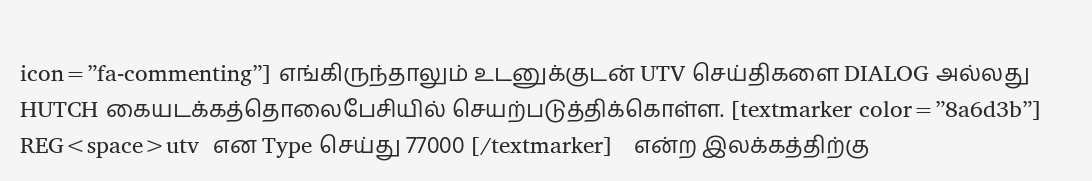icon=”fa-commenting”] எங்கிருந்தாலும் உடனுக்குடன் UTV செய்திகளை DIALOG அல்லது HUTCH கையடக்கத்தொலைபேசியில் செயற்படுத்திக்கொள்ள. [textmarker color=”8a6d3b”] REG<space>utv  என Type செய்து 77000 [/textmarker]   என்ற இலக்கத்திற்கு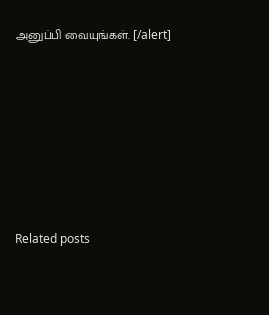அனுப்பி வையுங்கள். [/alert]







Related posts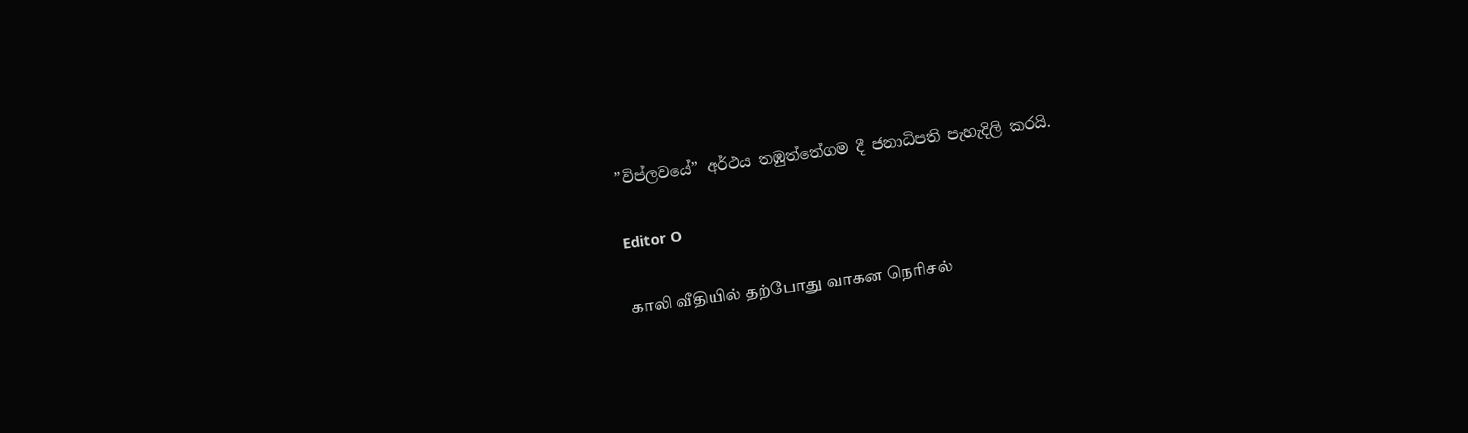”විප්ලවයේ” අර්ථය තඹුත්තේගම දී ජනාධිපති පැහැදිලි කරයි.

Editor O

காலி வீதியில் தற்போது வாகன நெரிசல்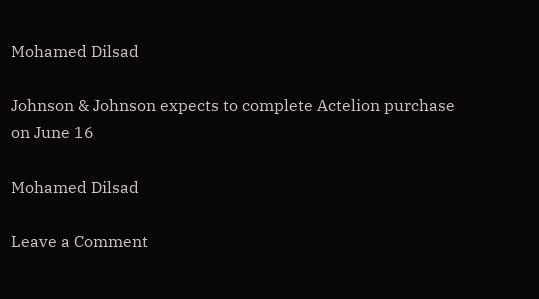Mohamed Dilsad

Johnson & Johnson expects to complete Actelion purchase on June 16

Mohamed Dilsad

Leave a Comment